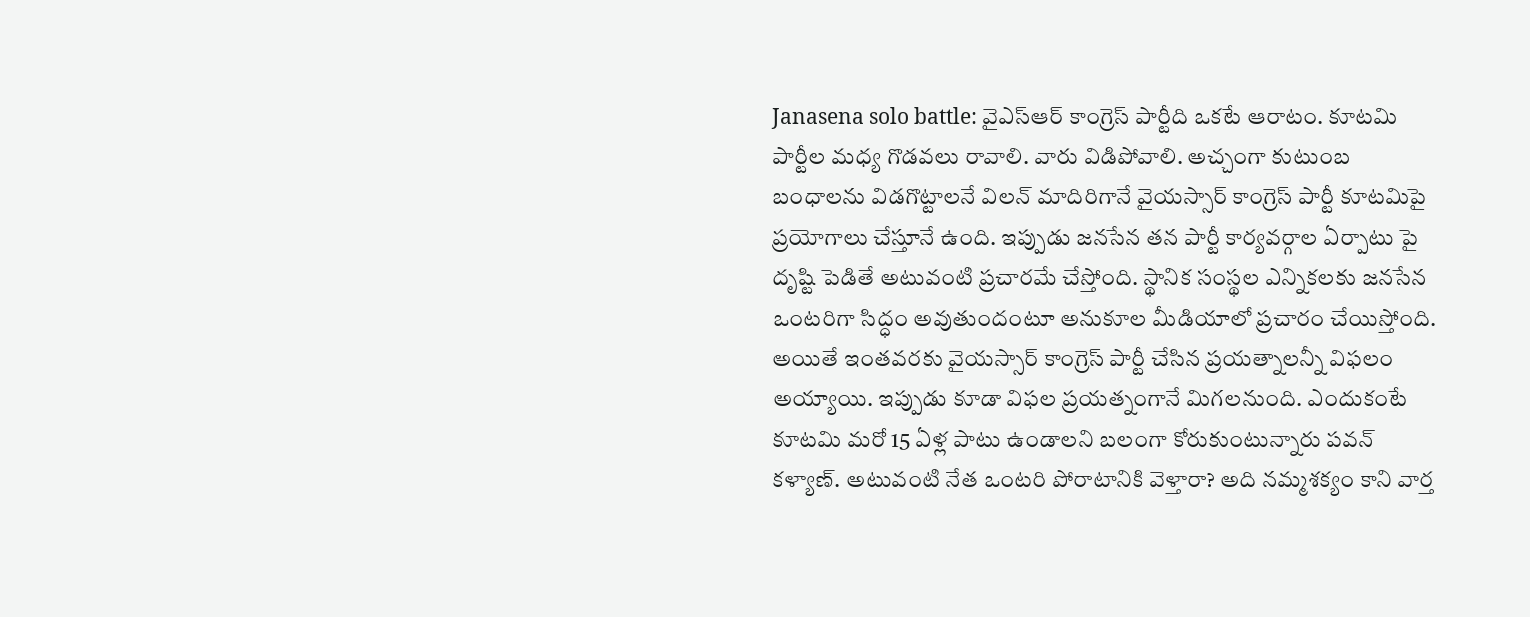Janasena solo battle: వైఎస్ఆర్ కాంగ్రెస్ పార్టీది ఒకటే ఆరాటం. కూటమి పార్టీల మధ్య గొడవలు రావాలి. వారు విడిపోవాలి. అచ్చంగా కుటుంబ బంధాలను విడగొట్టాలనే విలన్ మాదిరిగానే వైయస్సార్ కాంగ్రెస్ పార్టీ కూటమిపై ప్రయోగాలు చేస్తూనే ఉంది. ఇప్పుడు జనసేన తన పార్టీ కార్యవర్గాల ఏర్పాటు పై దృష్టి పెడితే అటువంటి ప్రచారమే చేస్తోంది. స్థానిక సంస్థల ఎన్నికలకు జనసేన ఒంటరిగా సిద్ధం అవుతుందంటూ అనుకూల మీడియాలో ప్రచారం చేయిస్తోంది. అయితే ఇంతవరకు వైయస్సార్ కాంగ్రెస్ పార్టీ చేసిన ప్రయత్నాలన్నీ విఫలం అయ్యాయి. ఇప్పుడు కూడా విఫల ప్రయత్నంగానే మిగలనుంది. ఎందుకంటే కూటమి మరో 15 ఏళ్ల పాటు ఉండాలని బలంగా కోరుకుంటున్నారు పవన్ కళ్యాణ్. అటువంటి నేత ఒంటరి పోరాటానికి వెళ్తారా? అది నమ్మశక్యం కాని వార్త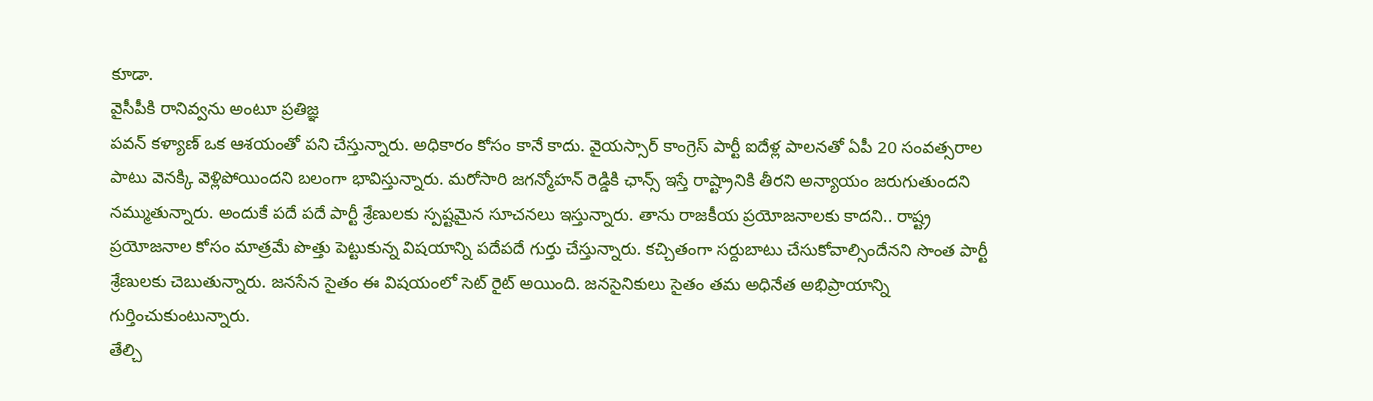కూడా.
వైసీపీకి రానివ్వను అంటూ ప్రతిజ్ఞ
పవన్ కళ్యాణ్ ఒక ఆశయంతో పని చేస్తున్నారు. అధికారం కోసం కానే కాదు. వైయస్సార్ కాంగ్రెస్ పార్టీ ఐదేళ్ల పాలనతో ఏపీ 20 సంవత్సరాల పాటు వెనక్కి వెళ్లిపోయిందని బలంగా భావిస్తున్నారు. మరోసారి జగన్మోహన్ రెడ్డికి ఛాన్స్ ఇస్తే రాష్ట్రానికి తీరని అన్యాయం జరుగుతుందని నమ్ముతున్నారు. అందుకే పదే పదే పార్టీ శ్రేణులకు స్పష్టమైన సూచనలు ఇస్తున్నారు. తాను రాజకీయ ప్రయోజనాలకు కాదని.. రాష్ట్ర ప్రయోజనాల కోసం మాత్రమే పొత్తు పెట్టుకున్న విషయాన్ని పదేపదే గుర్తు చేస్తున్నారు. కచ్చితంగా సర్దుబాటు చేసుకోవాల్సిందేనని సొంత పార్టీ శ్రేణులకు చెబుతున్నారు. జనసేన సైతం ఈ విషయంలో సెట్ రైట్ అయింది. జనసైనికులు సైతం తమ అధినేత అభిప్రాయాన్ని గుర్తించుకుంటున్నారు.
తేల్చి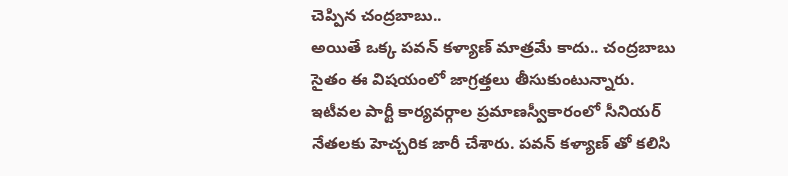చెప్పిన చంద్రబాబు..
అయితే ఒక్క పవన్ కళ్యాణ్ మాత్రమే కాదు.. చంద్రబాబు సైతం ఈ విషయంలో జాగ్రత్తలు తీసుకుంటున్నారు. ఇటీవల పార్టీ కార్యవర్గాల ప్రమాణస్వీకారంలో సీనియర్ నేతలకు హెచ్చరిక జారీ చేశారు. పవన్ కళ్యాణ్ తో కలిసి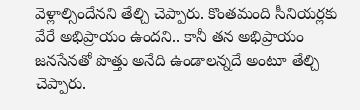వెళ్లాల్సిందేనని తేల్చి చెప్పారు. కొంతమంది సీనియర్లకు వేరే అభిప్రాయం ఉందని.. కానీ తన అభిప్రాయం జనసేనతో పొత్తు అనేది ఉండాలన్నదే అంటూ తేల్చి చెప్పారు.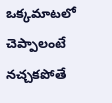ఒక్కమాటలో చెప్పాలంటే నచ్చకపోతే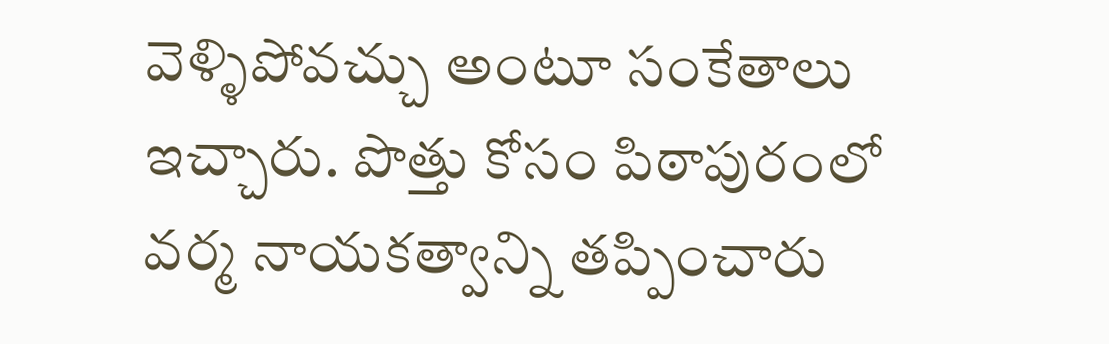వెళ్ళిపోవచ్చు అంటూ సంకేతాలు ఇచ్చారు. పొత్తు కోసం పిఠాపురంలో వర్మ నాయకత్వాన్ని తప్పించారు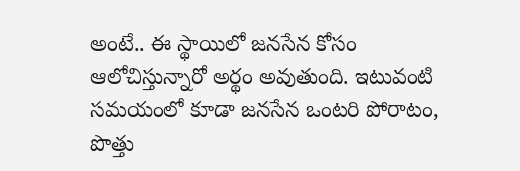అంటే.. ఈ స్థాయిలో జనసేన కోసం ఆలోచిస్తున్నారో అర్థం అవుతుంది. ఇటువంటి సమయంలో కూడా జనసేన ఒంటరి పోరాటం, పొత్తు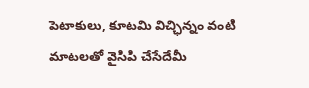పెటాకులు, కూటమి విచ్ఛిన్నం వంటి మాటలతో వైసిపి చేసేదేమీ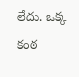లేదు. ఒక్క కంఠ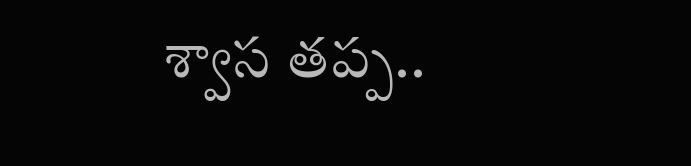శ్వాస తప్ప..